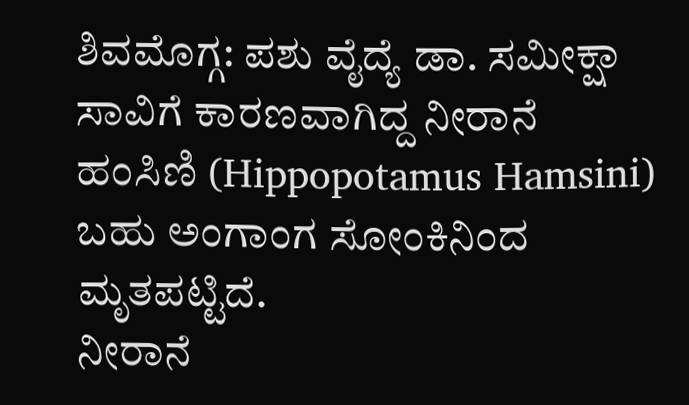ಶಿವಮೊಗ್ಗ: ಪಶು ವೈದ್ಯೆ ಡಾ. ಸಮೀಕ್ಷಾ ಸಾವಿಗೆ ಕಾರಣವಾಗಿದ್ದ ನೀರಾನೆ ಹಂಸಿಣಿ (Hippopotamus Hamsini) ಬಹು ಅಂಗಾಂಗ ಸೋಂಕಿನಿಂದ ಮೃತಪಟ್ಟಿದೆ.
ನೀರಾನೆ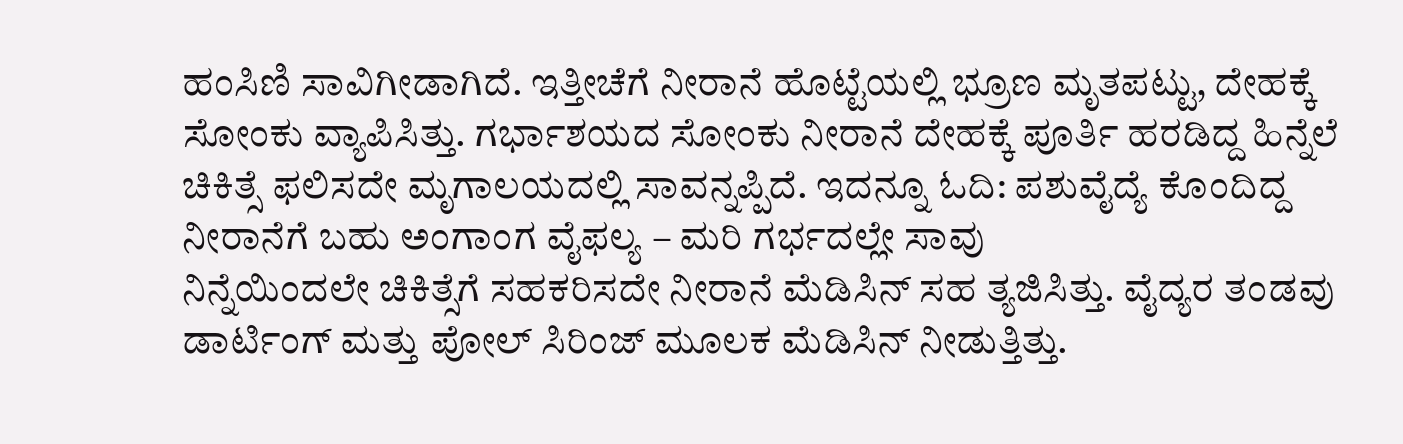ಹಂಸಿಣಿ ಸಾವಿಗೀಡಾಗಿದೆ. ಇತ್ತೀಚೆಗೆ ನೀರಾನೆ ಹೊಟ್ಟೆಯಲ್ಲಿ ಭ್ರೂಣ ಮೃತಪಟ್ಟು, ದೇಹಕ್ಕೆ ಸೋಂಕು ವ್ಯಾಪಿಸಿತ್ತು. ಗರ್ಭಾಶಯದ ಸೋಂಕು ನೀರಾನೆ ದೇಹಕ್ಕೆ ಪೂರ್ತಿ ಹರಡಿದ್ದ ಹಿನ್ನೆಲೆ ಚಿಕಿತ್ಸೆ ಫಲಿಸದೇ ಮೃಗಾಲಯದಲ್ಲಿ ಸಾವನ್ನಪ್ಪಿದೆ. ಇದನ್ನೂ ಓದಿ: ಪಶುವೈದ್ಯೆ ಕೊಂದಿದ್ದ ನೀರಾನೆಗೆ ಬಹು ಅಂಗಾಂಗ ವೈಫಲ್ಯ – ಮರಿ ಗರ್ಭದಲ್ಲೇ ಸಾವು
ನಿನ್ನೆಯಿಂದಲೇ ಚಿಕಿತ್ಸೆಗೆ ಸಹಕರಿಸದೇ ನೀರಾನೆ ಮೆಡಿಸಿನ್ ಸಹ ತ್ಯಜಿಸಿತ್ತು. ವೈದ್ಯರ ತಂಡವು ಡಾರ್ಟಿಂಗ್ ಮತ್ತು ಪೋಲ್ ಸಿರಿಂಜ್ ಮೂಲಕ ಮೆಡಿಸಿನ್ ನೀಡುತ್ತಿತ್ತು.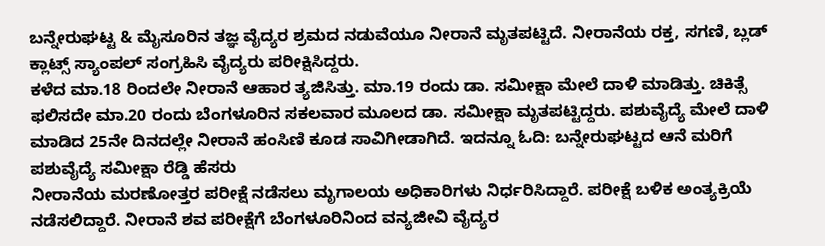ಬನ್ನೇರುಘಟ್ಟ & ಮೈಸೂರಿನ ತಜ್ಞ ವೈದ್ಯರ ಶ್ರಮದ ನಡುವೆಯೂ ನೀರಾನೆ ಮೃತಪಟ್ಟಿದೆ. ನೀರಾನೆಯ ರಕ್ತ, ಸಗಣಿ, ಬ್ಲಡ್ ಕ್ಲಾಟ್ಸ್ ಸ್ಯಾಂಪಲ್ ಸಂಗ್ರಹಿಸಿ ವೈದ್ಯರು ಪರೀಕ್ಷಿಸಿದ್ದರು.
ಕಳೆದ ಮಾ.18 ರಿಂದಲೇ ನೀರಾನೆ ಆಹಾರ ತ್ಯಜಿಸಿತ್ತು. ಮಾ.19 ರಂದು ಡಾ. ಸಮೀಕ್ಷಾ ಮೇಲೆ ದಾಳಿ ಮಾಡಿತ್ತು. ಚಿಕಿತ್ಸೆ ಫಲಿಸದೇ ಮಾ.20 ರಂದು ಬೆಂಗಳೂರಿನ ಸಕಲವಾರ ಮೂಲದ ಡಾ. ಸಮೀಕ್ಷಾ ಮೃತಪಟ್ಟಿದ್ದರು. ಪಶುವೈದ್ಯೆ ಮೇಲೆ ದಾಳಿ ಮಾಡಿದ 25ನೇ ದಿನದಲ್ಲೇ ನೀರಾನೆ ಹಂಸಿಣಿ ಕೂಡ ಸಾವಿಗೀಡಾಗಿದೆ. ಇದನ್ನೂ ಓದಿ: ಬನ್ನೇರುಘಟ್ಟದ ಆನೆ ಮರಿಗೆ ಪಶುವೈದ್ಯೆ ಸಮೀಕ್ಷಾ ರೆಡ್ಡಿ ಹೆಸರು
ನೀರಾನೆಯ ಮರಣೋತ್ತರ ಪರೀಕ್ಷೆ ನಡೆಸಲು ಮೃಗಾಲಯ ಅಧಿಕಾರಿಗಳು ನಿರ್ಧರಿಸಿದ್ದಾರೆ. ಪರೀಕ್ಷೆ ಬಳಿಕ ಅಂತ್ಯಕ್ರಿಯೆ ನಡೆಸಲಿದ್ದಾರೆ. ನೀರಾನೆ ಶವ ಪರೀಕ್ಷೆಗೆ ಬೆಂಗಳೂರಿನಿಂದ ವನ್ಯಜೀವಿ ವೈದ್ಯರ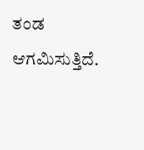ತಂಡ ಆಗಮಿಸುತ್ತಿದೆ.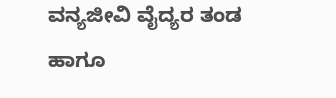ವನ್ಯಜೀವಿ ವೈದ್ಯರ ತಂಡ ಹಾಗೂ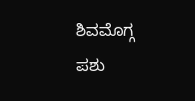ಶಿವಮೊಗ್ಗ ಪಶು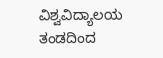ವಿಶ್ವವಿದ್ಯಾಲಯ ತಂಡದಿಂದ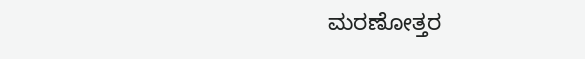ಮರಣೋತ್ತರ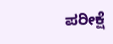ಪರೀಕ್ಷೆ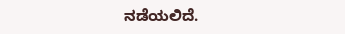ನಡೆಯಲಿದೆ.